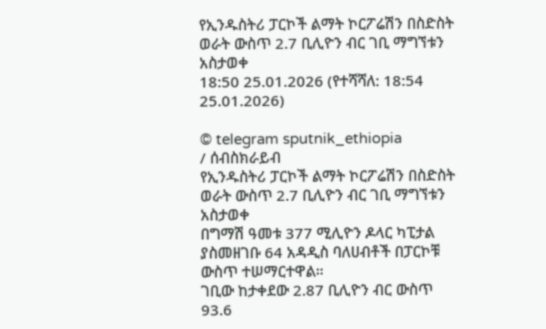የኢንዱስትሪ ፓርኮች ልማት ኮርፖሬሽን በስድስት ወራት ውስጥ 2.7 ቢሊዮን ብር ገቢ ማግኘቱን አስታወቀ
18:50 25.01.2026 (የተሻሻለ: 18:54 25.01.2026)

© telegram sputnik_ethiopia
/ ሰብስክራይብ
የኢንዱስትሪ ፓርኮች ልማት ኮርፖሬሽን በስድስት ወራት ውስጥ 2.7 ቢሊዮን ብር ገቢ ማግኘቱን አስታወቀ
በግማሽ ዓመቱ 377 ሚሊዮን ዶላር ካፒታል ያስመዘገቡ 64 አዳዲስ ባለሀብቶች በፓርኮቹ ውስጥ ተሠማርተዋል።
ገቢው ከታቀደው 2.87 ቢሊዮን ብር ውስጥ 93.6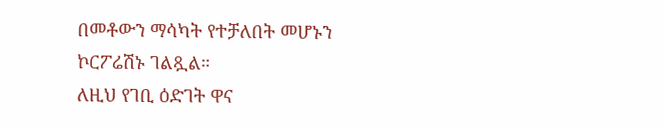በመቶውን ማሳካት የተቻለበት መሆኑን ኮርፖሬሽኑ ገልጿል።
ለዚህ የገቢ ዕድገት ዋና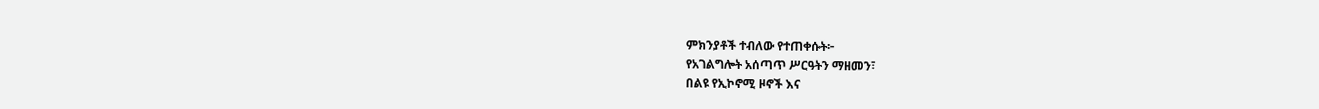ምክንያቶች ተብለው የተጠቀሱት፦
የአገልግሎት አሰጣጥ ሥርዓትን ማዘመን፣
በልዩ የኢኮኖሚ ዞኖች እና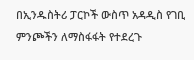በኢንዱስትሪ ፓርኮች ውስጥ አዳዲስ የገቢ ምንጮችን ለማስፋፋት የተደረጉ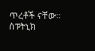ጥረቶች ናቸው።
ስፑትኒክ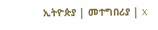ኢትዮጵያ | መተግበሪያ | X